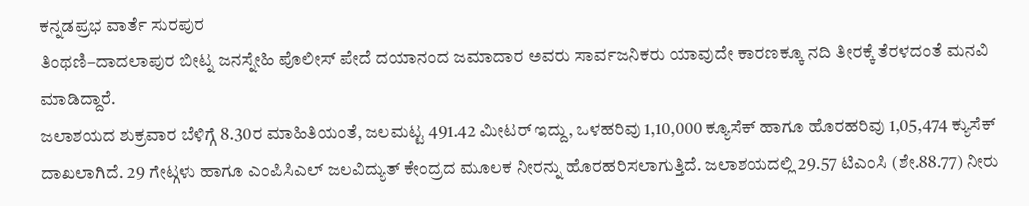ಕನ್ನಡಪ್ರಭ ವಾರ್ತೆ ಸುರಪುರ
ತಿಂಥಣಿ–ದಾದಲಾಪುರ ಬೀಟ್ನ ಜನಸ್ನೇಹಿ ಪೊಲೀಸ್ ಪೇದೆ ದಯಾನಂದ ಜಮಾದಾರ ಅವರು ಸಾರ್ವಜನಿಕರು ಯಾವುದೇ ಕಾರಣಕ್ಕೂ ನದಿ ತೀರಕ್ಕೆ ತೆರಳದಂತೆ ಮನವಿ ಮಾಡಿದ್ದಾರೆ.
ಜಲಾಶಯದ ಶುಕ್ರವಾರ ಬೆಳಿಗ್ಗೆ 8.30ರ ಮಾಹಿತಿಯಂತೆ, ಜಲಮಟ್ಟ 491.42 ಮೀಟರ್ ಇದ್ದು, ಒಳಹರಿವು 1,10,000 ಕ್ಯೂಸೆಕ್ ಹಾಗೂ ಹೊರಹರಿವು 1,05,474 ಕ್ಯುಸೆಕ್ ದಾಖಲಾಗಿದೆ. 29 ಗೇಟ್ಗಳು ಹಾಗೂ ಎಂಪಿಸಿಎಲ್ ಜಲವಿದ್ಯುತ್ ಕೇಂದ್ರದ ಮೂಲಕ ನೀರನ್ನು ಹೊರಹರಿಸಲಾಗುತ್ತಿದೆ. ಜಲಾಶಯದಲ್ಲಿ 29.57 ಟಿಎಂಸಿ (ಶೇ.88.77) ನೀರು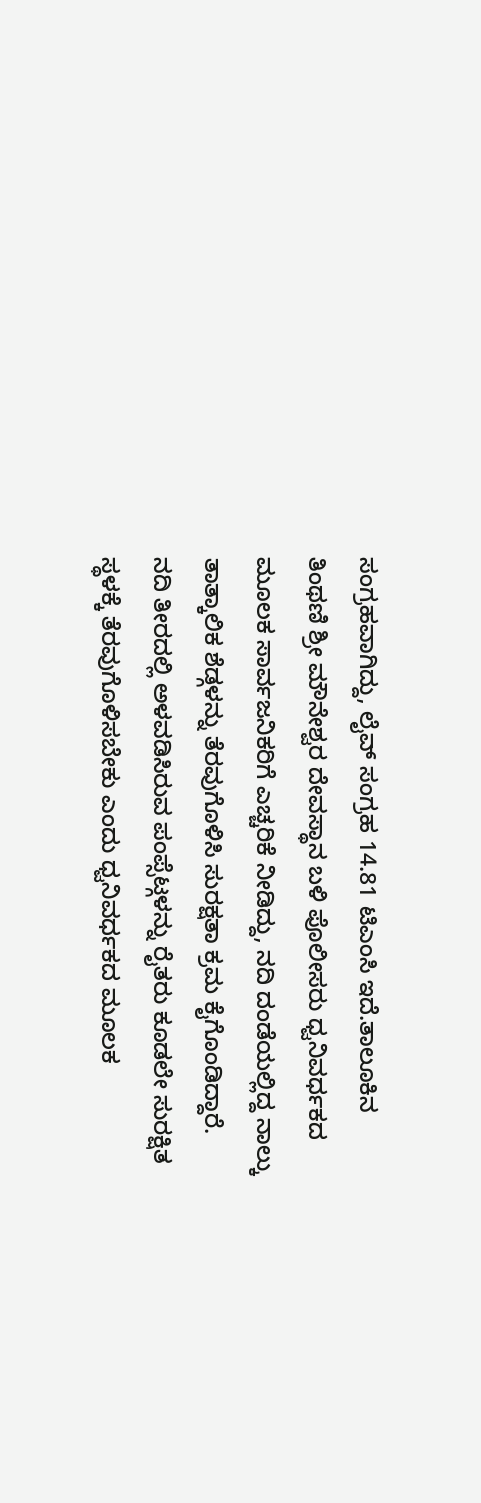ಸಂಗ್ರಹವಾಗಿದ್ದು, ಲೈವ್ ಸಂಗ್ರಹ 14.81 ಟಿಎಂಸಿ ಇದೆ.ತಾಲೂಕಿನ ತಿಂಥಣಿ ಶ್ರೀ ಮೌನೇಶ್ವರ ದೇವಸ್ಥಾನ ಬಳಿ ಪೊಲೀಸರು ಧ್ವನಿವರ್ಧಕದ ಮೂಲಕ ಸಾರ್ವಜನಿಕರಿಗೆ ಎಚ್ಚರಿಕೆ ನೀಡಿದ್ದು, ನದಿ ದಂಡೆಯಲ್ಲಿದ್ದ ನಾಲ್ಕು ತಾತ್ಕಾಲಿಕ ಶೆಡ್ಗಳನ್ನು ತೆರವುಗೊಳಿಸಿ ಸುರಕ್ಷತಾ ಕ್ರಮ ಕೈಗೊಂಡಿದ್ದಾರೆ.
ನದಿ ತೀರದಲ್ಲಿ ಅಳವಡಿಸಿರುವ ಪಂಪ್ಸೆಟ್ಗಳನ್ನು ರೈತರು ಕೂಡಲೇ ಸುರಕ್ಷಿತ ಸ್ಥಳಕ್ಕೆ ತೆರವುಗೊಳಿಸಬೇಕು ಎಂದು ಧ್ವನಿವರ್ಧಕದ ಮೂಲಕ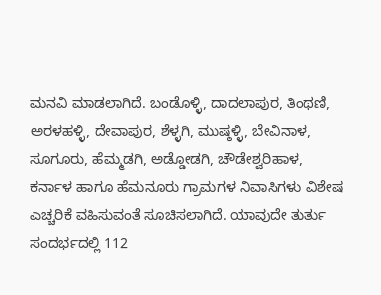ಮನವಿ ಮಾಡಲಾಗಿದೆ. ಬಂಡೊಳ್ಳಿ, ದಾದಲಾಪುರ, ತಿಂಥಣಿ, ಅರಳಹಳ್ಳಿ, ದೇವಾಪುರ, ಶೆಳ್ಳಗಿ, ಮುಷ್ಠಳ್ಳಿ, ಬೇವಿನಾಳ, ಸೂಗೂರು, ಹೆಮ್ಮಡಗಿ, ಅಡ್ಡೋಡಗಿ, ಚೌಡೇಶ್ವರಿಹಾಳ, ಕರ್ನಾಳ ಹಾಗೂ ಹೆಮನೂರು ಗ್ರಾಮಗಳ ನಿವಾಸಿಗಳು ವಿಶೇಷ ಎಚ್ಚರಿಕೆ ವಹಿಸುವಂತೆ ಸೂಚಿಸಲಾಗಿದೆ. ಯಾವುದೇ ತುರ್ತು ಸಂದರ್ಭದಲ್ಲಿ 112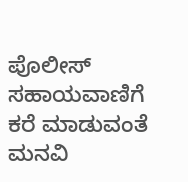ಪೊಲೀಸ್ ಸಹಾಯವಾಣಿಗೆ ಕರೆ ಮಾಡುವಂತೆ ಮನವಿ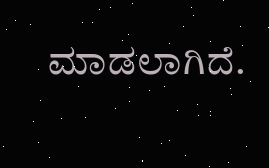ಮಾಡಲಾಗಿದೆ.